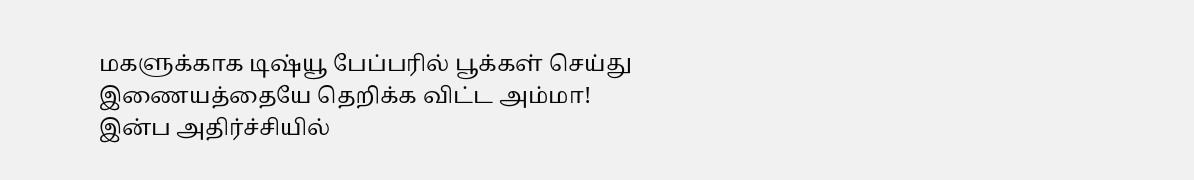மகளுக்காக டிஷ்யூ பேப்பரில் பூக்கள் செய்து இணையத்தையே தெறிக்க விட்ட அம்மா! இன்ப அதிர்ச்சியில்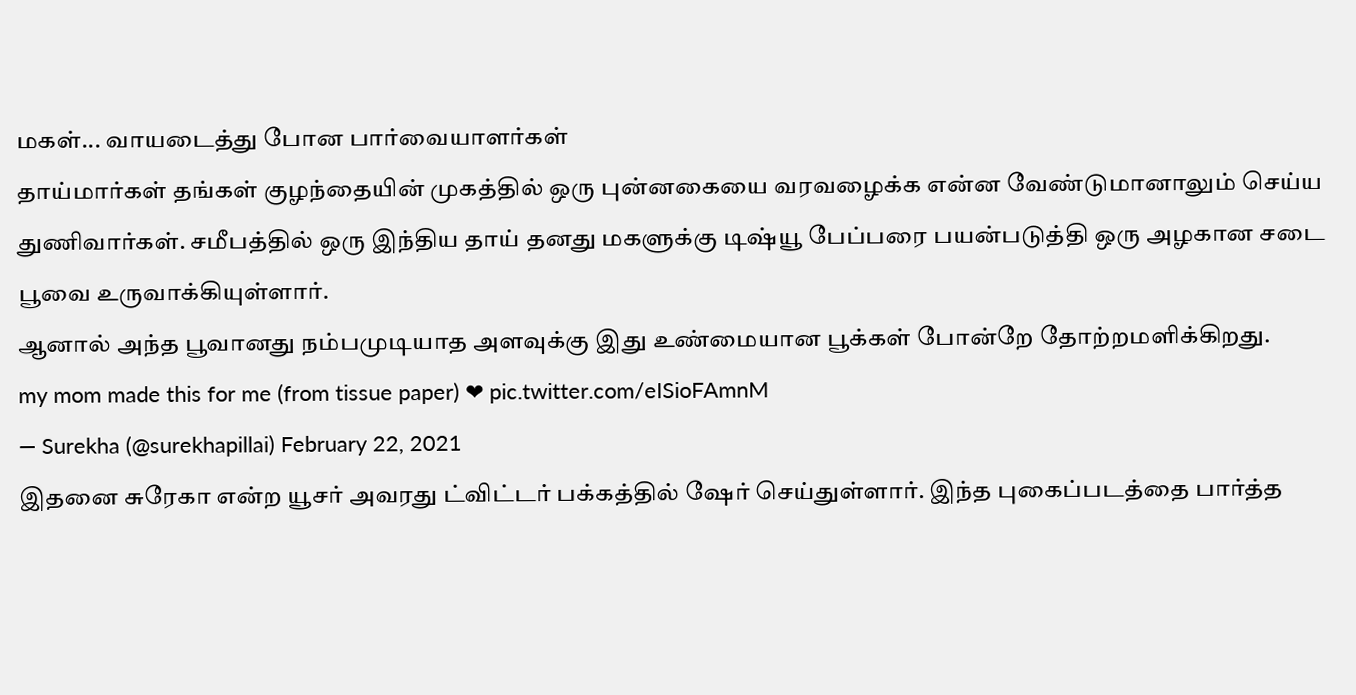மகள்... வாயடைத்து போன பார்வையாளர்கள்
தாய்மார்கள் தங்கள் குழந்தையின் முகத்தில் ஒரு புன்னகையை வரவழைக்க என்ன வேண்டுமானாலும் செய்ய துணிவார்கள். சமீபத்தில் ஒரு இந்திய தாய் தனது மகளுக்கு டிஷ்யூ பேப்பரை பயன்படுத்தி ஒரு அழகான சடை பூவை உருவாக்கியுள்ளார்.
ஆனால் அந்த பூவானது நம்பமுடியாத அளவுக்கு இது உண்மையான பூக்கள் போன்றே தோற்றமளிக்கிறது.
my mom made this for me (from tissue paper) ❤ pic.twitter.com/eISioFAmnM
— Surekha (@surekhapillai) February 22, 2021
இதனை சுரேகா என்ற யூசர் அவரது ட்விட்டர் பக்கத்தில் ஷேர் செய்துள்ளார். இந்த புகைப்படத்தை பார்த்த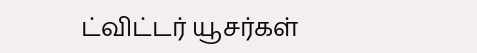ட்விட்டர் யூசர்கள்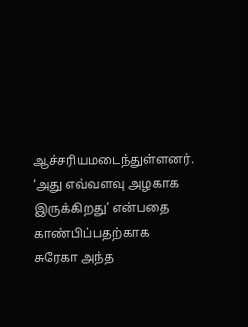ஆச்சரியமடைந்துள்ளனர்.
‘அது எவ்வளவு அழகாக இருக்கிறது’ என்பதை காண்பிப்பதற்காக சுரேகா அந்த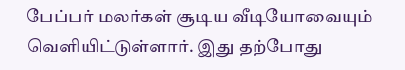பேப்பர் மலர்கள் சூடிய வீடியோவையும் வெளியிட்டுள்ளார். இது தற்போது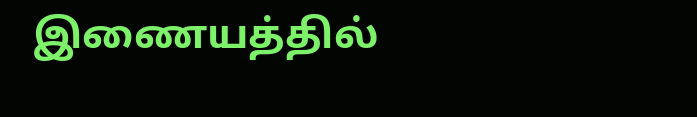இணையத்தில்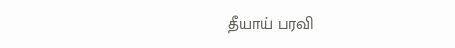தீயாய் பரவி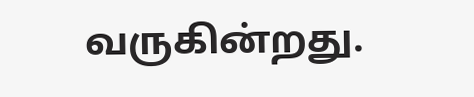வருகின்றது.